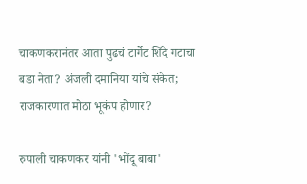चाकणकरानंतर आता पुढचं टार्गेट शिंदे गटाचा बडा नेता? अंजली दमानिया यांचे संकेत; राजकारणात मोठा भूकंप होणार?

रुपाली चाकणकर यांनी 'भोंदू बाबा'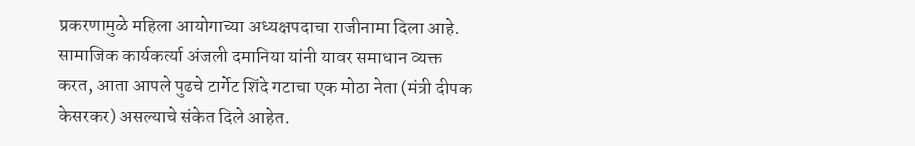प्रकरणामुळे महिला आयोगाच्या अध्यक्षपदाचा राजीनामा दिला आहे. सामाजिक कार्यकर्त्या अंजली दमानिया यांनी यावर समाधान व्यक्त करत, आता आपले पुढचे टार्गेट शिंदे गटाचा एक मोठा नेता (मंत्री दीपक केसरकर) असल्याचे संकेत दिले आहेत.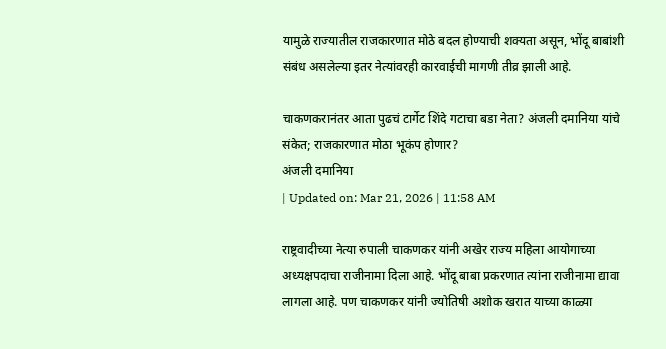यामुळे राज्यातील राजकारणात मोठे बदल होण्याची शक्यता असून, भोंदू बाबांशी संबंध असलेल्या इतर नेत्यांवरही कारवाईची मागणी तीव्र झाली आहे.

चाकणकरानंतर आता पुढचं टार्गेट शिंदे गटाचा बडा नेता? अंजली दमानिया यांचे संकेत; राजकारणात मोठा भूकंप होणार?
अंजली दमानिया
| Updated on: Mar 21, 2026 | 11:58 AM

राष्ट्रवादीच्या नेत्या रुपाली चाकणकर यांनी अखेर राज्य महिला आयोगाच्या अध्यक्षपदाचा राजीनामा दिला आहे. भोंदू बाबा प्रकरणात त्यांना राजीनामा द्यावा लागला आहे. पण चाकणकर यांनी ज्योतिषी अशोक खरात याच्या काळ्या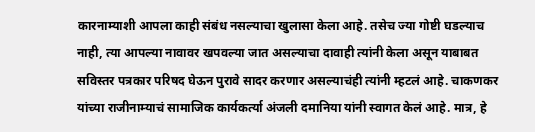कारनाम्याशी आपला काही संबंध नसल्याचा खुलासा केला आहे. तसेच ज्या गोष्टी घडल्याच नाही, त्या आपल्या नावावर खपवल्या जात असल्याचा दावाही त्यांनी केला असून याबाबत सविस्तर पत्रकार परिषद घेऊन पुरावे सादर करणार असल्याचंही त्यांनी म्हटलं आहे. चाकणकर यांच्या राजीनाम्याचं सामाजिक कार्यकर्त्या अंजली दमानिया यांनी स्वागत केलं आहे. मात्र, हे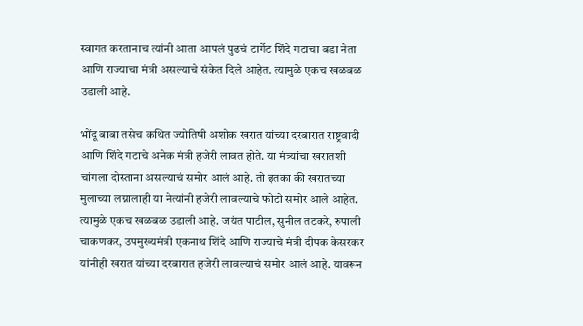स्वागत करतानाच त्यांनी आता आपलं पुढचं टार्गेट शिंदे गटाचा बडा नेता आणि राज्याचा मंत्री असल्याचे संकेत दिले आहेत. त्यामुळे एकच खळबळ उडाली आहे.

भोंदू बाबा तसेच कथित ज्योतिषी अशोक खरात यांच्या दरबारात राष्ट्रवादी आणि शिंदे गटाचे अनेक मंत्री हजेरी लावत होते. या मंत्र्यांचा खरातशी चांगला दोस्ताना असल्याचं समोर आलं आहे. तो इतका की खरातच्या मुलाच्या लग्नालाही या नेत्यांनी हजेरी लावल्याचे फोटो समोर आले आहेत. त्यामुळे एकच खळबळ उडाली आहे. जयंत पाटील, सुनील तटकरे, रुपाली चाकणकर, उपमुख्यमंत्री एकनाथ शिंदे आणि राज्याचे मंत्री दीपक केसरकर यांनीही खरात यांच्या दरबारात हजेरी लावल्याचं समोर आलं आहे. यावरून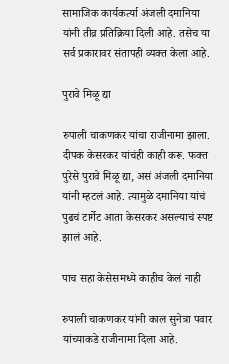सामाजिक कार्यकर्त्या अंजली दमानिया यांनी तीव्र प्रतिक्रिया दिली आहे. तसेच या सर्व प्रकारावर संतापही व्यक्त केला आहे.

पुरावे मिळू द्या

रुपाली चाकणकर यांचा राजीनामा झाला. दीपक केसरकर यांचंही काही करू. फक्त पुरेसे पुरावे मिळू द्या, असं अंजली दमानिया यांनी म्हटलं आहे. त्यामुळे दमानिया यांचं पुढचं टार्गेट आता केसरकर असल्याचं स्पष्ट झालं आहे.

पाच सहा केसेसमध्ये काहीच केलं नाही

रुपाली चाकणकर यांनी काल सुनेत्रा पवार यांच्याकडे राजीनामा दिला आहे.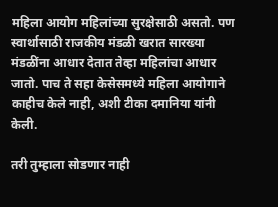महिला आयोग महिलांच्या सुरक्षेसाठी असतो. पण स्वार्थासाठी राजकीय मंडळी खरात सारख्या मंडळींना आधार देतात तेव्हा महिलांचा आधार जातो. पाच ते सहा केसेसमध्ये महिला आयोगाने काहीच केले नाही, अशी टीका दमानिया यांनी केली.

तरी तुम्हाला सोडणार नाही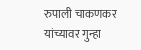रुपाली चाकणकर यांच्यावर गुन्हा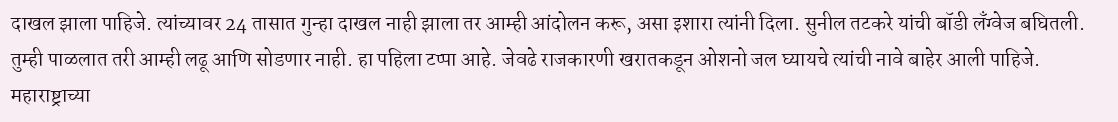दाखल झाला पाहिजे. त्यांच्यावर 24 तासात गुन्हा दाखल नाही झाला तर आम्ही आंदोलन करू, असा इशारा त्यांनी दिला. सुनील तटकरे यांची बॉडी लँग्वेज बघितली. तुम्ही पाळलात तरी आम्ही लढू आणि सोडणार नाही. हा पहिला टप्पा आहे. जेवढे राजकारणी खरातकडून ओशनो जल घ्यायचे त्यांची नावे बाहेर आली पाहिजे. महाराष्ट्राच्या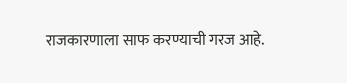राजकारणाला साफ करण्याची गरज आहे.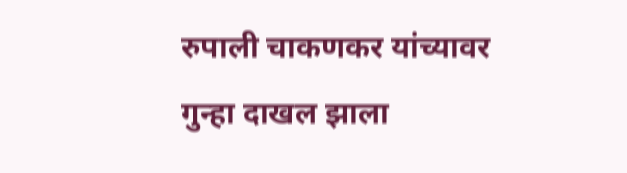रुपाली चाकणकर यांच्यावर गुन्हा दाखल झाला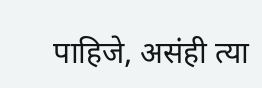पाहिजे, असंही त्या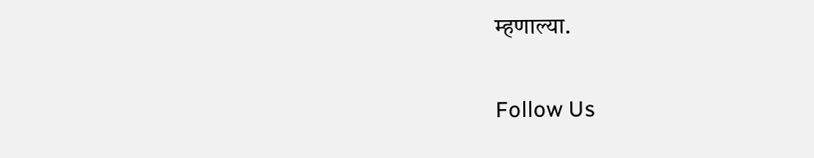म्हणाल्या.

Follow Us